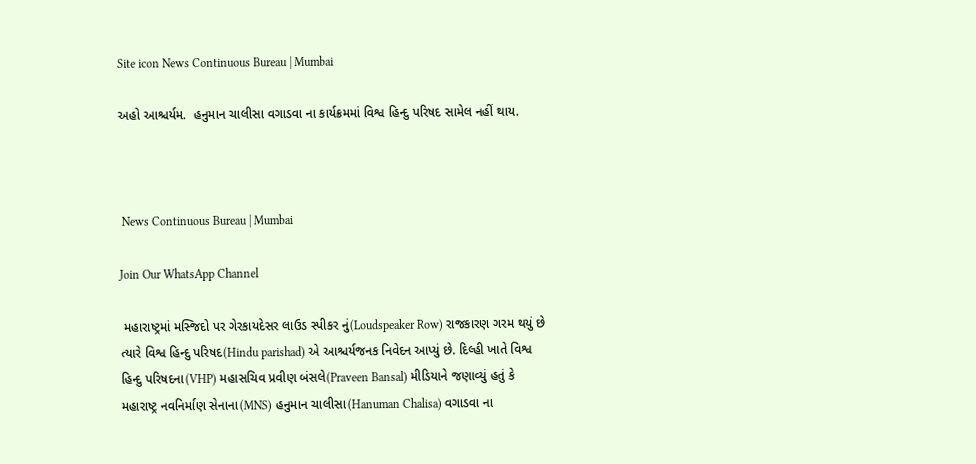Site icon News Continuous Bureau | Mumbai

અહો આશ્ચર્યમ.  હનુમાન ચાલીસા વગાડવા ના કાર્યક્રમમાં વિશ્વ હિન્દુ પરિષદ સામેલ નહીં થાય.



 News Continuous Bureau | Mumbai

Join Our WhatsApp Channel

 મહારાષ્ટ્રમાં મસ્જિદો પર ગેરકાયદેસર લાઉડ સ્પીકર નું(Loudspeaker Row) રાજકારણ ગરમ થયું છે ત્યારે વિશ્વ હિન્દુ પરિષદ(Hindu parishad) એ આશ્ચર્યજનક નિવેદન આપ્યું છે. દિલ્હી ખાતે વિશ્વ હિન્દુ પરિષદના(VHP) મહાસચિવ પ્રવીણ બંસલે(Praveen Bansal) મીડિયાને જણાવ્યું હતું કે મહારાષ્ટ્ર નવનિર્માણ સેનાના(MNS) હનુમાન ચાલીસા(Hanuman Chalisa) વગાડવા ના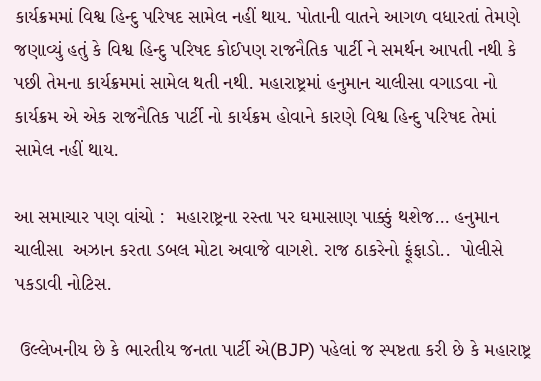કાર્યક્રમમાં વિશ્વ હિન્દુ પરિષદ સામેલ નહીં થાય. પોતાની વાતને આગળ વધારતાં તેમણે જણાવ્યું હતું કે વિશ્વ હિન્દુ પરિષદ કોઈપણ રાજનૈતિક પાર્ટી ને સમર્થન આપતી નથી કે પછી તેમના કાર્યક્રમમાં સામેલ થતી નથી. મહારાષ્ટ્રમાં હનુમાન ચાલીસા વગાડવા નો કાર્યક્રમ એ એક રાજનૈતિક પાર્ટી નો કાર્યક્રમ હોવાને કારણે વિશ્વ હિન્દુ પરિષદ તેમાં સામેલ નહીં થાય.

આ સમાચાર પણ વાંચો :  મહારાષ્ટ્રના રસ્તા પર ઘમાસાણ પાક્કું થશેજ… હનુમાન ચાલીસા  અઝાન કરતા ડબલ મોટા અવાજે વાગશે. રાજ ઠાકરેનો ફૂંફાડો..  પોલીસે પકડાવી નોટિસ.

 ઉલ્લેખનીય છે કે ભારતીય જનતા પાર્ટી એ(BJP) પહેલાં જ સ્પષ્ટતા કરી છે કે મહારાષ્ટ્ર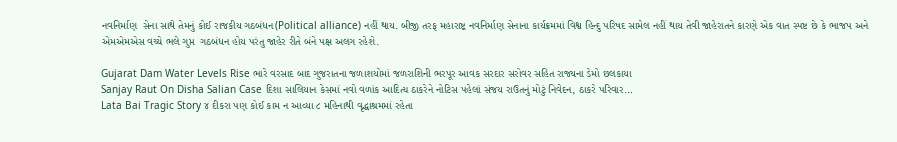નવનિર્માણ  સેના સાથે તેમનું કોઈ રાજકીય ગઠબંધન(Political alliance) નહીં થાય. બીજી તરફ મહારાષ્ટ્ર નવનિર્માણ સેનાના કાર્યક્રમમાં વિશ્વ હિન્દુ પરિષદ સામેલ નહીં થાય તેવી જાહેરાતને કારણે એક વાત સ્પષ્ટ છે કે ભાજપ અને એમએમએસ વચ્ચે ભલે ગુપ્ત  ગઠબંધન હોય પરંતુ જાહેર રીતે બંને પક્ષ અલગ રહેશે.

Gujarat Dam Water Levels Rise ભારે વરસાદ બાદ ગુજરાતના જળાશયોમાં જળરાશિની ભરપૂર આવક સરદાર સરોવર સહિત રાજ્યના ડેમો છલકાયા
Sanjay Raut On Disha Salian Case દિશા સાલિયાન કેસમાં નવો વળાંક આદિત્ય ઠાકરેને નોટિસ પહેલાં સંજય રાઉતનું મોટું નિવેદન, ઠાકરે પરિવાર…
Lata Bai Tragic Story ૪ દીકરા પણ કોઈ કામ ન આવ્યા ૮ મહિનાથી વૃદ્ધાશ્રમમાં રહેતા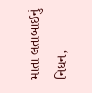માતા લતાબાઈનું નિધન,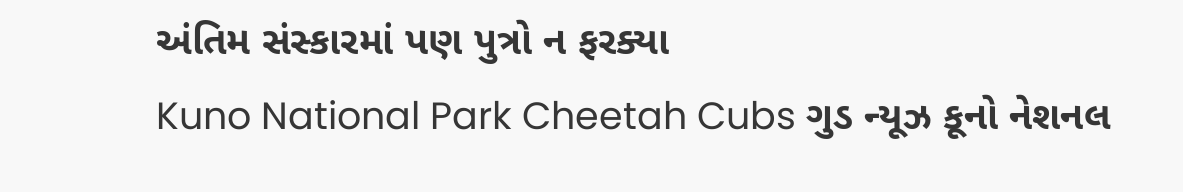અંતિમ સંસ્કારમાં પણ પુત્રો ન ફરક્યા
Kuno National Park Cheetah Cubs ગુડ ન્યૂઝ કૂનો નેશનલ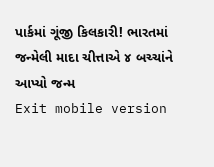પાર્કમાં ગૂંજી કિલકારી! ભારતમાં જન્મેલી માદા ચીત્તાએ ૪ બચ્ચાંને આપ્યો જન્મ
Exit mobile version